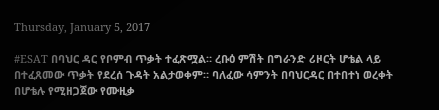Thursday, January 5, 2017

#ESAT በባህር ዳር የቦምብ ጥቃት ተፈጽሟል። ረቡዕ ምሽት በግራንድ ሪዞርት ሆቴል ላይ በተፈጸመው ጥቃት የደረሰ ጉዳት አልታወቀም። ባለፈው ሳምንት በባህርዳር በተበተነ ወረቀት በሆቴሉ የሚዘጋጀው የሙዚቃ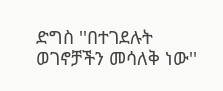ድግስ ''በተገደሉት ወገኖቻችን መሳለቅ ነው''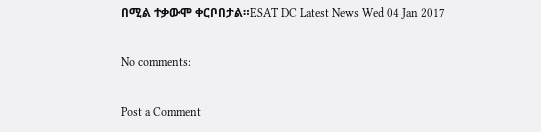በሚል ተቃውሞ ቀርቦበታል።ESAT DC Latest News Wed 04 Jan 2017

No comments:

Post a Comment